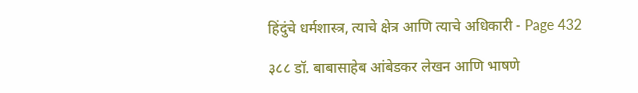हिंदुंचे धर्मशास्त्र, त्याचे क्षेत्र आणि त्याचे अधिकारी - Page 432

३८८ डॉ. बाबासाहेब आंबेडकर लेखन आणि भाषणे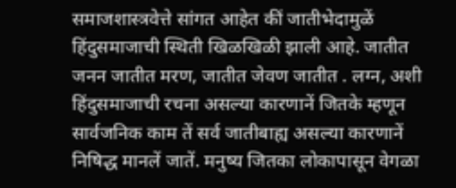समाजशास्त्रवेत्ते सांगत आहेत कीं जातीभेदामुळें हिंदुसमाजाची स्थिती खिळखिळी झाली आहे. जातीत जनन जातीत मरण, जातीत जेवण जातीत . लग्न, अशी हिंदुसमाजाची रचना असल्या कारणानें जितके म्हणून सार्वजनिक काम तें सर्व जातीबाह्य असल्या कारणानें निषिद्ध मानलें जातें. मनुष्य जितका लोकापासून वेगळा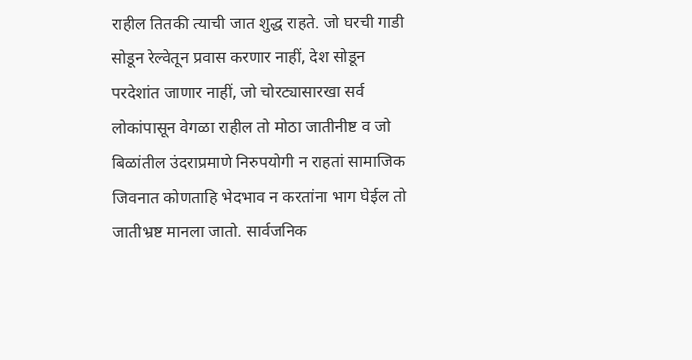राहील तितकी त्याची जात शुद्ध राहते. जो घरची गाडी सोडून रेल्वेतून प्रवास करणार नाहीं, देश सोडून परदेशांत जाणार नाहीं, जो चोरट्यासारखा सर्व लोकांपासून वेगळा राहील तो मोठा जातीनीष्ट व जो बिळांतील उंदराप्रमाणे निरुपयोगी न राहतां सामाजिक जिवनात कोणताहि भेदभाव न करतांना भाग घेईल तो जातीभ्रष्ट मानला जातो. सार्वजनिक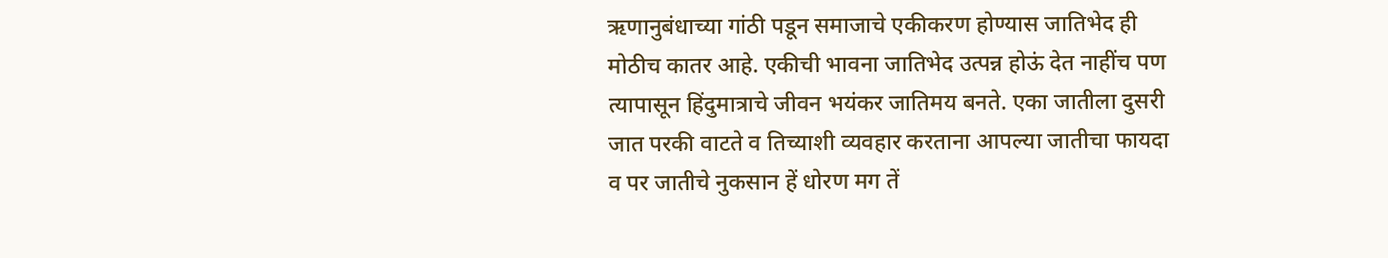ऋणानुबंधाच्या गांठी पडून समाजाचे एकीकरण होण्यास जातिभेद ही मोठीच कातर आहे. एकीची भावना जातिभेद उत्पन्न होऊं देत नाहींच पण त्यापासून हिंदुमात्राचे जीवन भयंकर जातिमय बनते. एका जातीला दुसरी जात परकी वाटते व तिच्याशी व्यवहार करताना आपल्या जातीचा फायदा व पर जातीचे नुकसान हें धोरण मग तें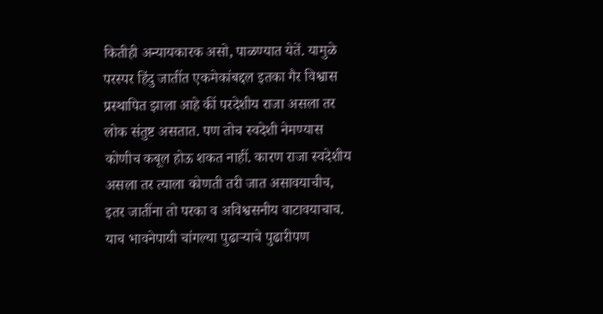कितीही अन्यायकारक असो, पाळण्यात येतें. यामुळे परस्पर हिंदु जातींत एकमेकांबद्दल इतका गैर विश्वास प्रस्थापित झाला आहे कीं परदेशीय राजा असला तर लोक संतुष्ट असतात. पण तोच स्वदेशी नेमण्यास कोणीच कबूल होऊ शकत नाहीं. कारण राजा स्वदेशीय असला तर त्याला कोणती तरी जात असावयाचीच, इतर जातींना तो परका व अविश्वसनीय वाटावयाचाच. याच भावनेपायी चांगल्या पुढाऱ्याचे पुढारीपण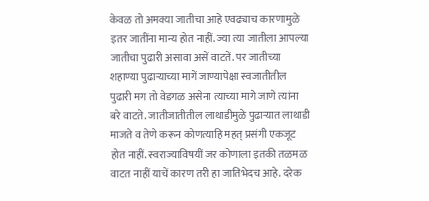केवळ तो अमक्या जातीचा आहे एवढ्याच कारणामुळे इतर जातींना मान्य होत नाहीं. ज्या त्या जातीला आपल्या जातीचा पुढारी असावा असें वाटतें. पर जातीच्या शहाण्या पुढाऱ्याच्या मागें जाण्यापेक्षा स्वजातीतील पुढारी मग तो वेडगळ असेना त्याच्या मागे जाणे त्यांना बरे वाटते. जातीजातीतील लाथाडीमुळे पुढाऱ्यात लाथाडी माजते व तेणे करून कोणत्याहि महत्‌ प्रसंगी एकजूट होत नाहीं. स्वराज्याविषयीं जर कोणाला इतकी तळमळ वाटत नाहीं याचें कारण तरी हा जातिभेदच आहे. दरेक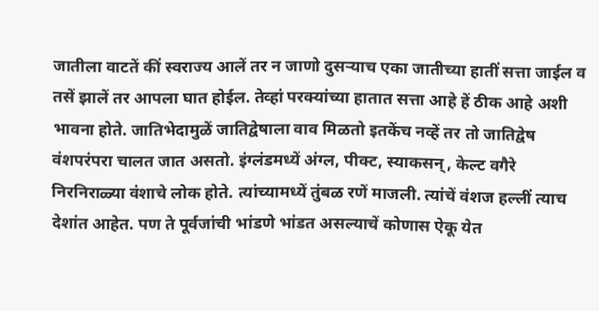जातीला वाटतें कीं स्वराज्य आलें तर न जाणो दुसऱ्याच एका जातीच्या हातीं सत्ता जाईल व तसें झालें तर आपला घात होईल. तेव्हां परक्यांच्या हातात सत्ता आहे हें ठीक आहे अशी भावना होते. जातिभेदामुळें जातिद्वेषाला वाव मिळतो इतकेंच नव्हें तर तो जातिद्वेष वंशपरंपरा चालत जात असतो. इंग्लंडमध्यें अंग्ल, पीक्ट, स्याकसन्‌, केल्ट वगैरे निरनिराळ्या वंशाचे लोक होते. त्यांच्यामध्यें तुंबळ रणें माजली. त्यांचें वंशज हल्लीं त्याच देशांत आहेत. पण ते पूर्वजांची भांडणे भांडत असल्याचें कोणास ऐकू येत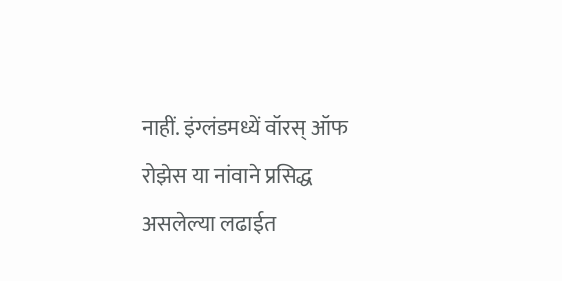नाहीं. इंग्लंडमध्यें वॉरस्‌ ऑफ रोझेस या नांवाने प्रसिद्ध असलेल्या लढाईत